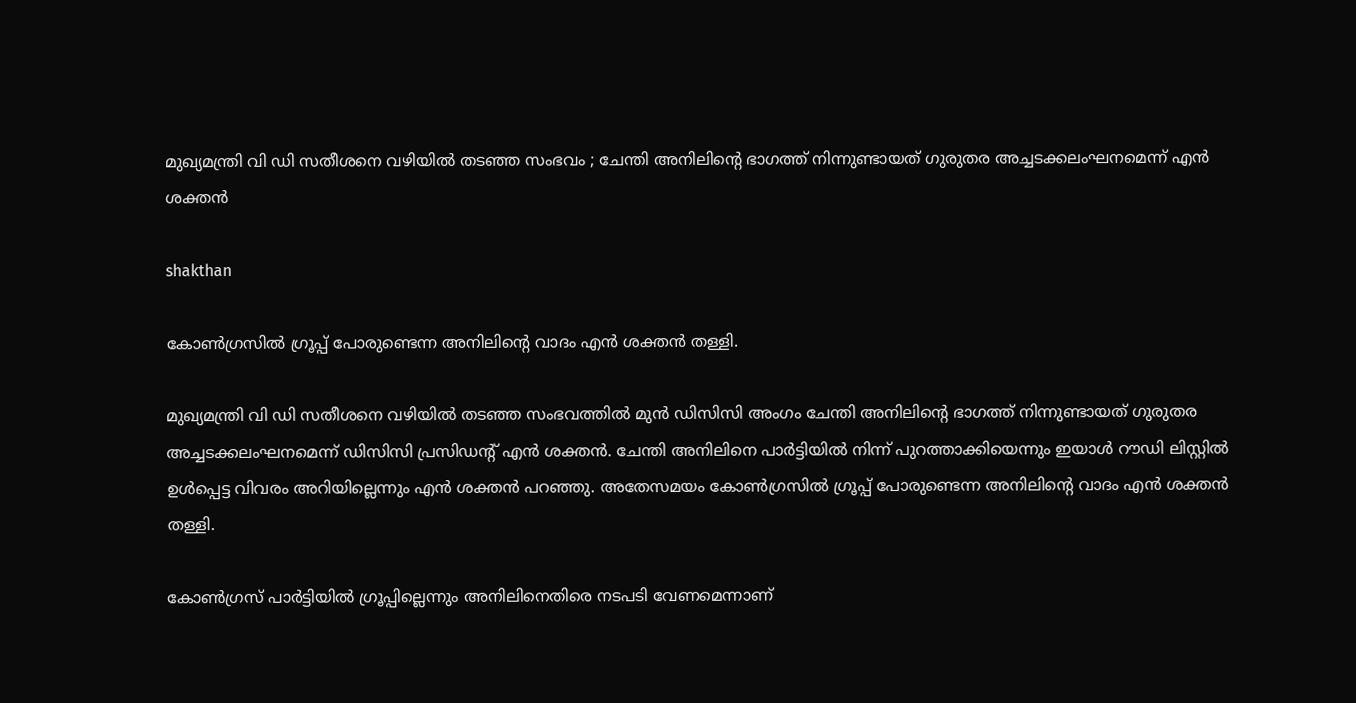മുഖ്യമന്ത്രി വി ഡി സതീശനെ വഴിയില്‍ തടഞ്ഞ സംഭവം ; ചേന്തി അനിലിന്റെ ഭാഗത്ത് നിന്നുണ്ടായത് ഗുരുതര അച്ചടക്കലംഘനമെന്ന് എന്‍ ശക്തന്‍

shakthan

കോണ്‍ഗ്രസില്‍ ഗ്രൂപ്പ് പോരുണ്ടെന്ന അനിലിന്റെ വാദം എന്‍ ശക്തന്‍ തള്ളി.

മുഖ്യമന്ത്രി വി ഡി സതീശനെ വഴിയില്‍ തടഞ്ഞ സംഭവത്തില്‍ മുന്‍ ഡിസിസി അംഗം ചേന്തി അനിലിന്റെ ഭാഗത്ത് നിന്നുണ്ടായത് ഗുരുതര അച്ചടക്കലംഘനമെന്ന് ഡിസിസി പ്രസിഡന്റ് എന്‍ ശക്തന്‍. ചേന്തി അനിലിനെ പാര്‍ട്ടിയില്‍ നിന്ന് പുറത്താക്കിയെന്നും ഇയാള്‍ റൗഡി ലിസ്റ്റില്‍ ഉള്‍പ്പെട്ട വിവരം അറിയില്ലെന്നും എന്‍ ശക്തന്‍ പറഞ്ഞു. അതേസമയം കോണ്‍ഗ്രസില്‍ ഗ്രൂപ്പ് പോരുണ്ടെന്ന അനിലിന്റെ വാദം എന്‍ ശക്തന്‍ തള്ളി.

കോണ്‍ഗ്രസ് പാര്‍ട്ടിയില്‍ ഗ്രൂപ്പില്ലെന്നും അനിലിനെതിരെ നടപടി വേണമെന്നാണ്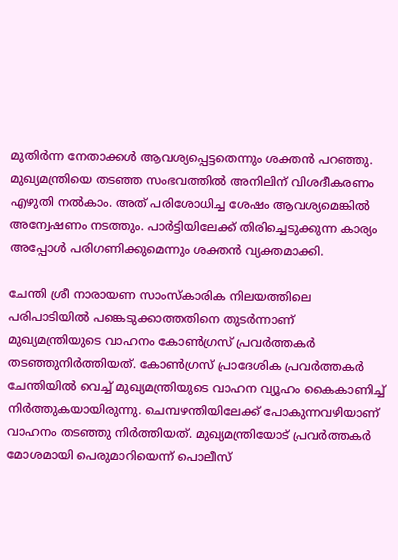മുതിര്‍ന്ന നേതാക്കള്‍ ആവശ്യപ്പെട്ടതെന്നും ശക്തന്‍ പറഞ്ഞു. മുഖ്യമന്ത്രിയെ തടഞ്ഞ സംഭവത്തില്‍ അനിലിന് വിശദീകരണം എഴുതി നല്‍കാം. അത് പരിശോധിച്ച ശേഷം ആവശ്യമെങ്കില്‍ അന്വേഷണം നടത്തും. പാര്‍ട്ടിയിലേക്ക് തിരിച്ചെടുക്കുന്ന കാര്യം അപ്പോള്‍ പരിഗണിക്കുമെന്നും ശക്തന്‍ വ്യക്തമാക്കി.

ചേന്തി ശ്രീ നാരായണ സാംസ്‌കാരിക നിലയത്തിലെ പരിപാടിയില്‍ പങ്കെടുക്കാത്തതിനെ തുടര്‍ന്നാണ് മുഖ്യമന്ത്രിയുടെ വാഹനം കോണ്‍ഗ്രസ് പ്രവര്‍ത്തകര്‍ തടഞ്ഞുനിര്‍ത്തിയത്. കോണ്‍ഗ്രസ് പ്രാദേശിക പ്രവര്‍ത്തകര്‍ ചേന്തിയില്‍ വെച്ച് മുഖ്യമന്ത്രിയുടെ വാഹന വ്യൂഹം കൈകാണിച്ച് നിര്‍ത്തുകയായിരുന്നു. ചെമ്പഴന്തിയിലേക്ക് പോകുന്നവഴിയാണ് വാഹനം തടഞ്ഞു നിര്‍ത്തിയത്. മുഖ്യമന്ത്രിയോട് പ്രവര്‍ത്തകര്‍ മോശമായി പെരുമാറിയെന്ന് പൊലീസ്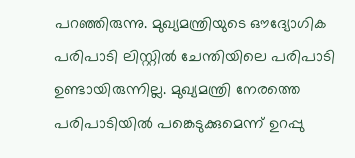പറഞ്ഞിരുന്നു. മുഖ്യമന്ത്രിയുടെ ഔദ്യോഗിക പരിപാടി ലിസ്റ്റില്‍ ചേന്തിയിലെ പരിപാടി ഉണ്ടായിരുന്നില്ല. മുഖ്യമന്ത്രി നേരത്തെ പരിപാടിയില്‍ പങ്കെടുക്കുമെന്ന് ഉറപ്പു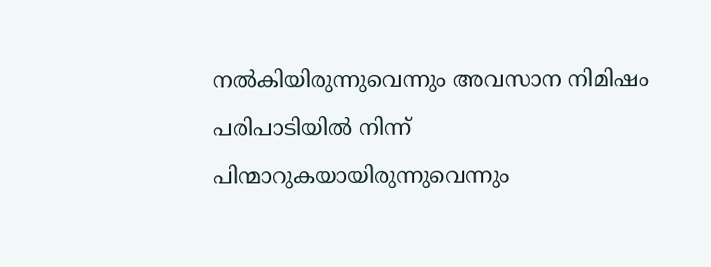നല്‍കിയിരുന്നുവെന്നും അവസാന നിമിഷം പരിപാടിയില്‍ നിന്ന് പിന്മാറുകയായിരുന്നുവെന്നും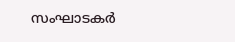സംഘാടകര്‍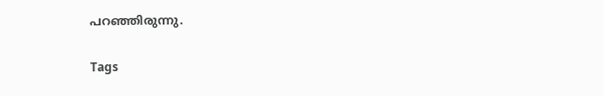പറഞ്ഞിരുന്നു.

Tags